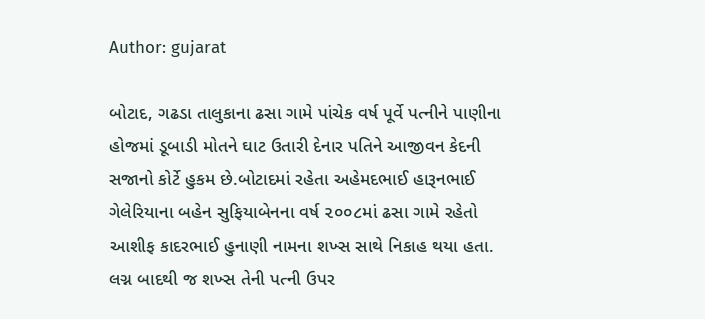Author: gujarat

બોટાદ, ગઢડા તાલુકાના ઢસા ગામે પાંચેક વર્ષ પૂર્વે પત્નીને પાણીના હોજમાં ડૂબાડી મોતને ઘાટ ઉતારી દેનાર પતિને આજીવન કેદની સજાનો કોર્ટે હુકમ છે.બોટાદમાં રહેતા અહેમદભાઈ હારૂનભાઈ ગેલેરિયાના બહેન સુફિયાબેનના વર્ષ ૨૦૦૮માં ઢસા ગામે રહેતો આશીફ કાદરભાઈ હુનાણી નામના શખ્સ સાથે નિકાહ થયા હતા. લગ્ન બાદથી જ શખ્સ તેની પત્ની ઉપર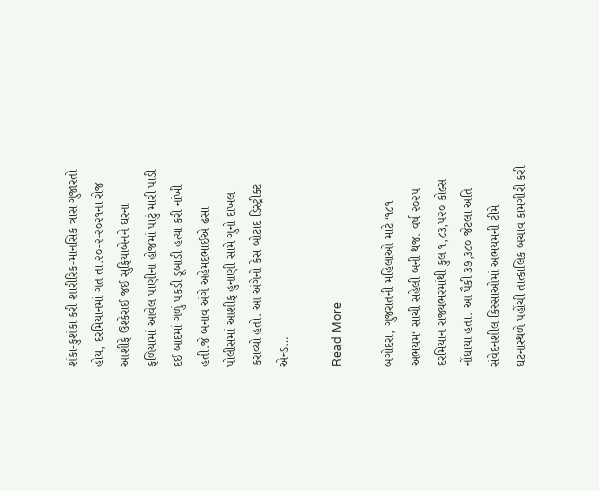શંકા-કુશંકા કરી શારીરિક-માનસિક ત્રાસ ગુજારતો હોય, દરમિયાનમાં ગત તા.૨૦-૨-૨૦૨૧ના રોજ આશીફે ઉશ્કેરાઈ જઈ સુફિયાબેનને ઘરના ફળિયામાં આવેલ પાણીના હોજમાં પાટું મારી પાડી દઈ બાદમાં ગળું પકડી ડૂબાડી હત્યા કરી નાંખી હતી.જે બનાવ અંગે અહેમદભાઈએ ઢસા પોલીસમાં આશીફ હુનાણી સામે ગુનો દાખલ કરાવ્યો હતો. આ અંગેનો કેસ બોટાદ ડિસ્ટ્રીક્ટ એન્ડ…

Read More

બગોદરા, ગુજરાતની મહિલાઓ માટે ‘૧૮૧ અભયમ‘ સાચી સહેલી બની થજ. વર્ષ ૨૦૨૫ દરમિયાન રાજ્યભરમાંથી કુલ ૧,૮૩,૫૨૦ કોલ્સ નોંધાયા હતા. આ પૈકી ૩૭,૩૮૦ જેટલા અતિ સંવેદનશીલ કિસ્સાઓમાં અભયમની ટીમે ઘટનાસ્થળે પહોંચી તાત્કાલિક બચાવ કામગીરી કરી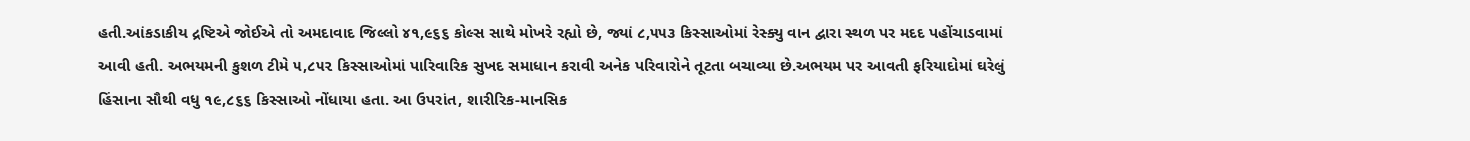હતી.આંકડાકીય દ્રષ્ટિએ જોઈએ તો અમદાવાદ જિલ્લો ૪૧,૯૬૬ કોલ્સ સાથે મોખરે રહ્યો છે, જ્યાં ૮,૫૫૩ કિસ્સાઓમાં રેસ્ક્યુ વાન દ્વારા સ્થળ પર મદદ પહોંચાડવામાં આવી હતી. અભયમની કુશળ ટીમે ૫,૮૫૨ કિસ્સાઓમાં પારિવારિક સુખદ સમાધાન કરાવી અનેક પરિવારોને તૂટતા બચાવ્યા છે.અભયમ પર આવતી ફરિયાદોમાં ઘરેલું હિંસાના સૌથી વધુ ૧૯,૮૬૬ કિસ્સાઓ નોંધાયા હતા. આ ઉપરાંત, શારીરિક-માનસિક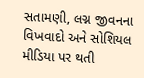સતામણી, લગ્ન જીવનના વિખવાદો અને સોશિયલ મીડિયા પર થતી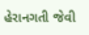હેરાનગતી જેવી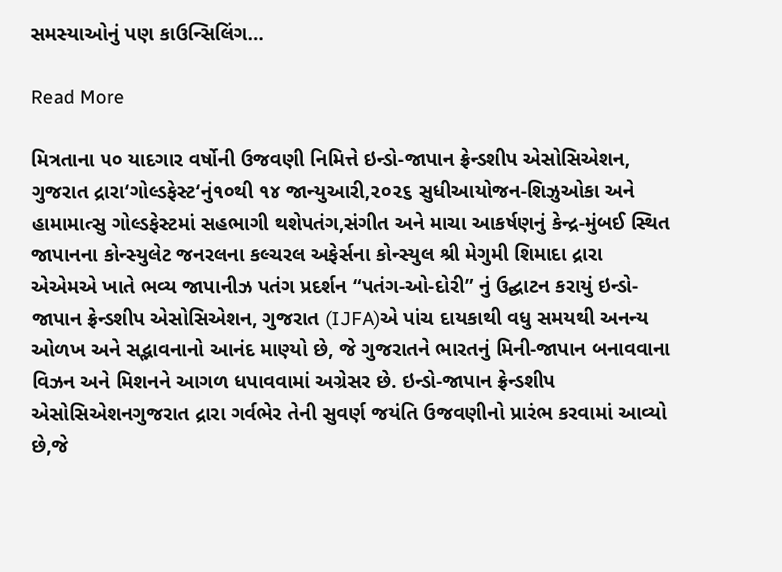સમસ્યાઓનું પણ કાઉન્સિલિંગ…

Read More

મિત્રતાના ૫૦ યાદગાર વર્ષોની ઉજવણી નિમિત્તે ઇન્ડો-જાપાન ફ્રેન્ડશીપ એસોસિએશન, ગુજરાત દ્રારા‘ગોલ્ડફેસ્ટ‘નું૧૦થી ૧૪ જાન્યુઆરી,૨૦૨૬ સુધીઆયોજન-શિઝુઓકા અને હામામાત્સુ ગોલ્ડફેસ્ટમાં સહભાગી થશેપતંગ,સંગીત અને માચા આકર્ષણનું કેન્દ્ર-મુંબઈ સ્થિત જાપાનના કોન્સ્યુલેટ જનરલના કલ્ચરલ અફેર્સના કોન્સ્યુલ શ્રી મેગુમી શિમાદા દ્રારા એએમએ ખાતે ભવ્ય જાપાનીઝ પતંગ પ્રદર્શન “પતંગ-ઓ-દોરી” નું ઉદ્ઘાટન કરાયું ઇન્ડો-જાપાન ફ્રેન્ડશીપ એસોસિએશન, ગુજરાત (IJFA)એ પાંચ દાયકાથી વધુ સમયથી અનન્ય ઓળખ અને સદ્ભાવનાનો આનંદ માણ્યો છે, જે ગુજરાતને ભારતનું મિની-જાપાન બનાવવાના વિઝન અને મિશનને આગળ ધપાવવામાં અગ્રેસર છે. ઇન્ડો-જાપાન ફ્રેન્ડશીપ એસોસિએશનગુજરાત દ્રારા ગર્વભેર તેની સુવર્ણ જયંતિ ઉજવણીનો પ્રારંભ કરવામાં આવ્યો છે,જે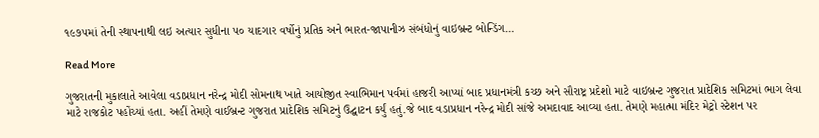૧૯૭૫માં તેની સ્થાપનાથી લઇ અત્યાર સુધીના ૫૦ યાદગાર વર્ષોનું પ્રતિક અને ભારત-જાપાનીઝ સંબંધોનું વાઇબ્રન્ટ બોન્ડિંગ…

Read More

ગુજરાતની મુકાલાતે આવેલા વડાપ્રધાન નરેન્દ્ર મોદી સોમનાથ ખાતે આયોજીત સ્વાભિમાન પર્વમાં હાજરી આપ્યાં બાદ પ્રધાનમંત્રી કચ્છ અને સૌરાષ્ટ્ર પ્રદેશો માટે વાઇબ્રન્ટ ગુજરાત પ્રાદેશિક સમિટમાં ભાગ લેવા માટે રાજકોટ પહોંચ્યાં હતા. અહીં તેમણે વાઈબ્રન્ટ ગુજરાત પ્રાદેશિક સમિટનું ઉદ્ઘાટન કર્યું હતું.જે બાદ વડાપ્રધાન નરેન્દ્ર મોદી સાંજે અમદાવાદ આવ્યા હતા. તેમણે મહાત્મા મંદિર મેટ્રો સ્ટેશન પર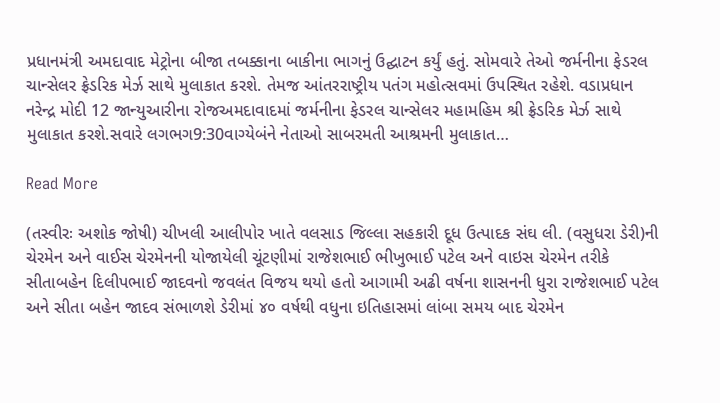પ્રધાનમંત્રી અમદાવાદ મેટ્રોના બીજા તબક્કાના બાકીના ભાગનું ઉદ્ઘાટન કર્યું હતું. સોમવારે તેઓ જર્મનીના ફેડરલ ચાન્સેલર ફ્રેડરિક મેર્ઝ સાથે મુલાકાત કરશે. તેમજ આંતરરાષ્ટ્રીય પતંગ મહોત્સવમાં ઉપસ્થિત રહેશે. વડાપ્રધાન નરેન્દ્ર મોદી 12 જાન્યુઆરીના રોજઅમદાવાદમાં જર્મનીના ફેડરલ ચાન્સેલર મહામહિમ શ્રી ફ્રેડરિક મેર્ઝ સાથે મુલાકાત કરશે.સવારે લગભગ9:30વાગ્યેબંને નેતાઓ સાબરમતી આશ્રમની મુલાકાત…

Read More

(તસ્વીરઃ અશોક જોષી) ચીખલી આલીપોર ખાતે વલસાડ જિલ્લા સહકારી દૂધ ઉત્પાદક સંઘ લી. (વસુધરા ડેરી)ની ચેરમેન અને વાઈસ ચેરમેનની યોજાયેલી ચૂંટણીમાં રાજેશભાઈ ભીખુભાઈ પટેલ અને વાઇસ ચેરમેન તરીકે સીતાબહેન દિલીપભાઈ જાદવનો જવલંત વિજય થયો હતો આગામી અઢી વર્ષના શાસનની ધુરા રાજેશભાઈ પટેલ અને સીતા બહેન જાદવ સંભાળશે ડેરીમાં ૪૦ વર્ષથી વધુના ઇતિહાસમાં લાંબા સમય બાદ ચેરમેન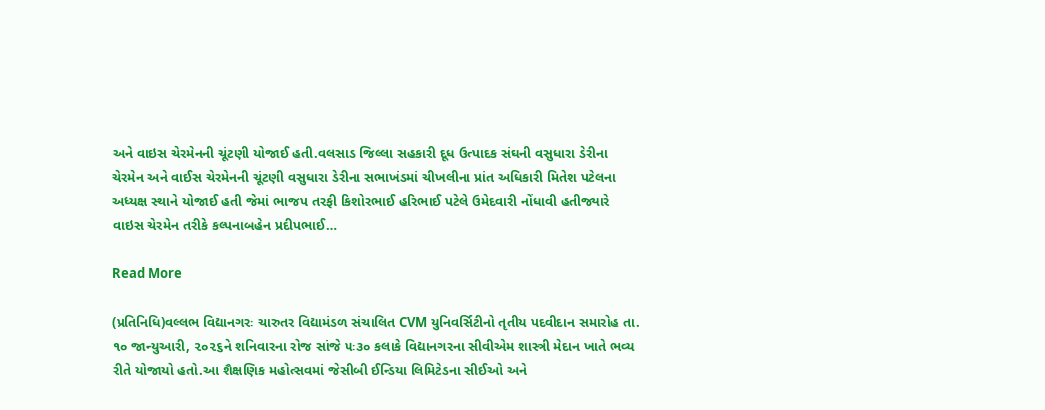અને વાઇસ ચેરમેનની ચૂંટણી યોજાઈ હતી.વલસાડ જિલ્લા સહકારી દૂધ ઉત્પાદક સંઘની વસુધારા ડેરીના ચેરમેન અને વાઈસ ચેરમેનની ચૂંટણી વસુધારા ડેરીના સભાખંડમાં ચીખલીના પ્રાંત અધિકારી મિતેશ પટેલના અધ્યક્ષ સ્થાને યોજાઈ હતી જેમાં ભાજપ તરફી કિશોરભાઈ હરિભાઈ પટેલે ઉમેદવારી નોંધાવી હતીજ્યારે વાઇસ ચેરમેન તરીકે કલ્પનાબહેન પ્રદીપભાઈ…

Read More

(પ્રતિનિધિ)વલ્લભ વિદ્યાનગરઃ ચારુતર વિદ્યામંડળ સંચાલિત CVM યુનિવર્સિટીનો તૃતીય પદવીદાન સમારોહ તા. ૧૦ જાન્યુઆરી, ૨૦૨૬ને શનિવારના રોજ સાંજે ૫ઃ૩૦ કલાકે વિદ્યાનગરના સીવીએમ શાસ્ત્રી મેદાન ખાતે ભવ્ય રીતે યોજાયો હતો.આ શૈક્ષણિક મહોત્સવમાં જેસીબી ઈન્ડિયા લિમિટેડના સીઈઓ અને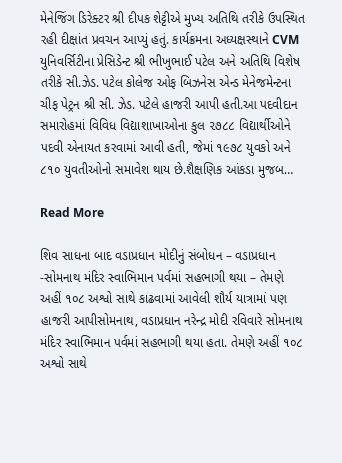મેનેજિંગ ડિરેક્ટર શ્રી દીપક શેટ્ટીએ મુખ્ય અતિથિ તરીકે ઉપસ્થિત રહી દીક્ષાંત પ્રવચન આપ્યું હતું. કાર્યક્રમના અધ્યક્ષસ્થાને CVM યુનિવર્સિટીના પ્રેસિડેન્ટ શ્રી ભીખુભાઈ પટેલ અને અતિથિ વિશેષ તરીકે સી.ઝેડ. પટેલ કોલેજ ઓફ બિઝનેસ એન્ડ મેનેજમેન્ટના ચીફ પેટ્રન શ્રી સી. ઝેડ. પટેલે હાજરી આપી હતી.આ પદવીદાન સમારોહમાં વિવિધ વિદ્યાશાખાઓના કુલ ૨૭૮૮ વિદ્યાર્થીઓને પદવી એનાયત કરવામાં આવી હતી, જેમાં ૧૯૭૮ યુવકો અને ૮૧૦ યુવતીઓનો સમાવેશ થાય છે.શૈક્ષણિક આંકડા મુજબ…

Read More

શિવ સાધના બાદ વડાપ્રધાન મોદીનું સંબોધન – વડાપ્રધાન -સોમનાથ મંદિર સ્વાભિમાન પર્વમાં સહભાગી થયા – તેમણે અહીં ૧૦૮ અશ્વો સાથે કાઢવામાં આવેલી શૌર્ય યાત્રામાં પણ હાજરી આપીસોમનાથ, વડાપ્રધાન નરેન્દ્ર મોદી રવિવારે સોમનાથ મંદિર સ્વાભિમાન પર્વમાં સહભાગી થયા હતા. તેમણે અહીં ૧૦૮ અશ્વો સાથે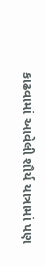કાઢવામાં આવેલી શૌર્ય યાત્રામાં પણ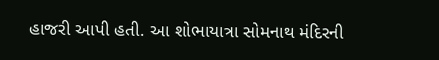હાજરી આપી હતી. આ શોભાયાત્રા સોમનાથ મંદિરની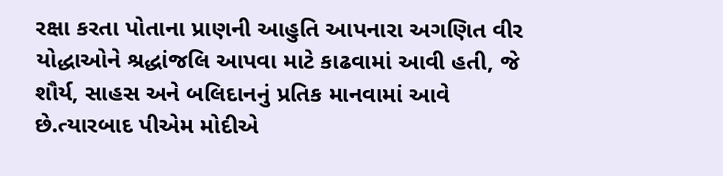રક્ષા કરતા પોતાના પ્રાણની આહુતિ આપનારા અગણિત વીર યોદ્ધાઓને શ્રદ્ધાંજલિ આપવા માટે કાઢવામાં આવી હતી, જે શૌર્ય, સાહસ અને બલિદાનનું પ્રતિક માનવામાં આવે છે.ત્યારબાદ પીએમ મોદીએ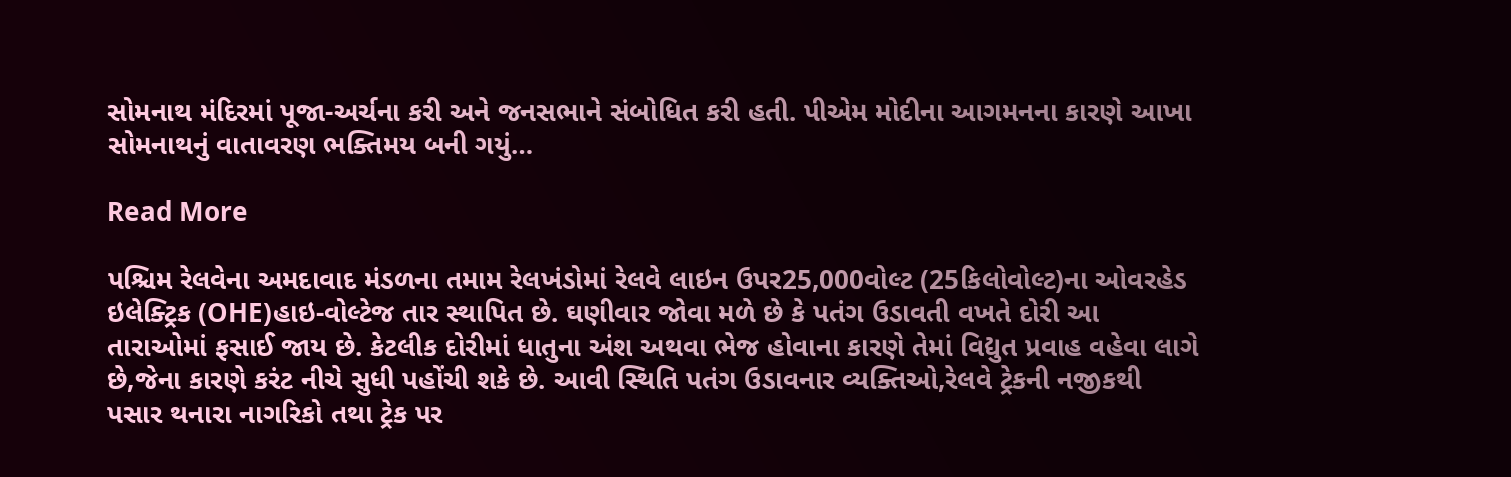સોમનાથ મંદિરમાં પૂજા-અર્ચના કરી અને જનસભાને સંબોધિત કરી હતી. પીએમ મોદીના આગમનના કારણે આખા સોમનાથનું વાતાવરણ ભક્તિમય બની ગયું…

Read More

પશ્ચિમ રેલવેના અમદાવાદ મંડળના તમામ રેલખંડોમાં રેલવે લાઇન ઉપર25,000વોલ્ટ (25કિલોવોલ્ટ)ના ઓવરહેડ ઇલેક્ટ્રિક (OHE)હાઇ-વોલ્ટેજ તાર સ્થાપિત છે. ઘણીવાર જોવા મળે છે કે પતંગ ઉડાવતી વખતે દોરી આ તારાઓમાં ફસાઈ જાય છે. કેટલીક દોરીમાં ધાતુના અંશ અથવા ભેજ હોવાના કારણે તેમાં વિદ્યુત પ્રવાહ વહેવા લાગે છે,જેના કારણે કરંટ નીચે સુધી પહોંચી શકે છે. આવી સ્થિતિ પતંગ ઉડાવનાર વ્યક્તિઓ,રેલવે ટ્રેકની નજીકથી પસાર થનારા નાગરિકો તથા ટ્રેક પર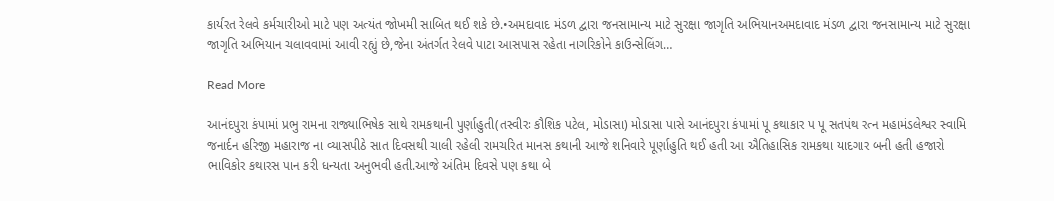કાર્યરત રેલવે કર્મચારીઓ માટે પણ અત્યંત જોખમી સાબિત થઈ શકે છે.•અમદાવાદ મંડળ દ્વારા જનસામાન્ય માટે સુરક્ષા જાગૃતિ અભિયાનઅમદાવાદ મંડળ દ્વારા જનસામાન્ય માટે સુરક્ષા જાગૃતિ અભિયાન ચલાવવામાં આવી રહ્યું છે,જેના અંતર્ગત રેલવે પાટા આસપાસ રહેતા નાગરિકોને કાઉન્સેલિંગ…

Read More

આનંદપુરા કંપામાં પ્રભુ રામના રાજ્યાભિષેક સાથે રામકથાની પુર્ણાહુતી(તસ્વીરઃ કૌશિક પટેલ, મોડાસા) મોડાસા પાસે આનંદપુરા કંપામાં પૂ કથાકાર પ પૂ સતપંથ રત્ન મહામંડલેશ્વર સ્વામિ જનાર્દન હરિજી મહારાજ ના વ્યાસપીઠે સાત દિવસથી ચાલી રહેલી રામચરિત માનસ કથાની આજે શનિવારે પૂર્ણાહુતિ થઈ હતી આ ઐતિહાસિક રામકથા યાદગાર બની હતી હજારો ભાવિકોર કથારસ પાન કરી ધન્યતા અનુભવી હતી.આજે અંતિમ દિવસે પણ કથા બે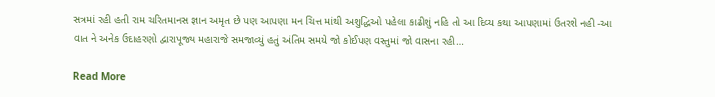સત્રમાં રહી હતી રામ ચરિતમાનસ જ્ઞાન અમૃત છે પણ આપણા મન ચિત્ત માંથી અશુદ્ધિઓ પહેલા કાઢીશું નહિ તો આ દિવ્ય કથા આપણામાં ઉતરશે નહી -આ વાત ને અનેક ઉદાહરણો દ્વારાપૂજ્ય મહારાજે સમજાવ્યું હતું અંતિમ સમયે જો કોઈપણ વસ્તુમાં જો વાસના રહી…

Read More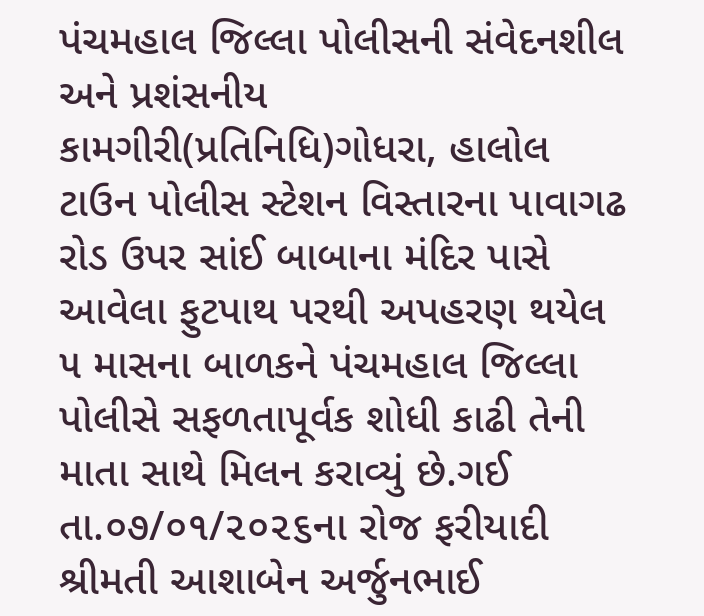પંચમહાલ જિલ્લા પોલીસની સંવેદનશીલ અને પ્રશંસનીય કામગીરી(પ્રતિનિધિ)ગોધરા, હાલોલ ટાઉન પોલીસ સ્ટેશન વિસ્તારના પાવાગઢ રોડ ઉપર સાંઈ બાબાના મંદિર પાસે આવેલા ફુટપાથ પરથી અપહરણ થયેલ ૫ માસના બાળકને પંચમહાલ જિલ્લા પોલીસે સફળતાપૂર્વક શોધી કાઢી તેની માતા સાથે મિલન કરાવ્યું છે.ગઈ તા.૦૭/૦૧/૨૦૨૬ના રોજ ફરીયાદી શ્રીમતી આશાબેન અર્જુનભાઈ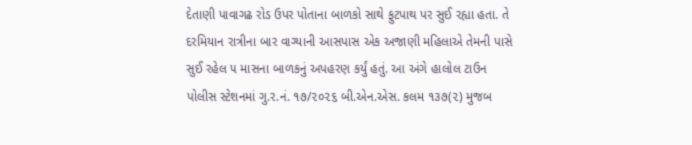દેતાણી પાવાગઢ રોડ ઉપર પોતાના બાળકો સાથે ફુટપાથ પર સુઈ રહ્યા હતા. તે દરમિયાન રાત્રીના બાર વાગ્યાની આસપાસ એક અજાણી મહિલાએ તેમની પાસે સુઈ રહેલ ૫ માસના બાળકનું અપહરણ કર્યું હતું. આ અંગે હાલોલ ટાઉન પોલીસ સ્ટેશનમાં ગુ.ર.નં. ૧૭/૨૦૨૬ બી.એન.એસ. કલમ ૧૩૭(૨) મુજબ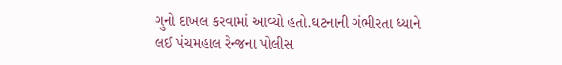ગુનો દાખલ કરવામાં આવ્યો હતો.ઘટનાની ગંભીરતા ધ્યાને લઈ પંચમહાલ રેન્જના પોલીસ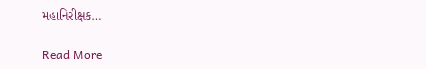મહાનિરીક્ષક…

Read More